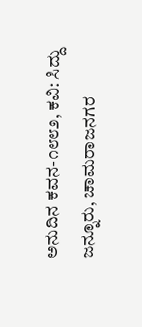ಅನುದಿನ ಕವನ-೧೮೮೨, ಕವಿ: ಸಿದ್ದು ಜನ್ನೂರು, ಚಾಮರಾಜನಗರ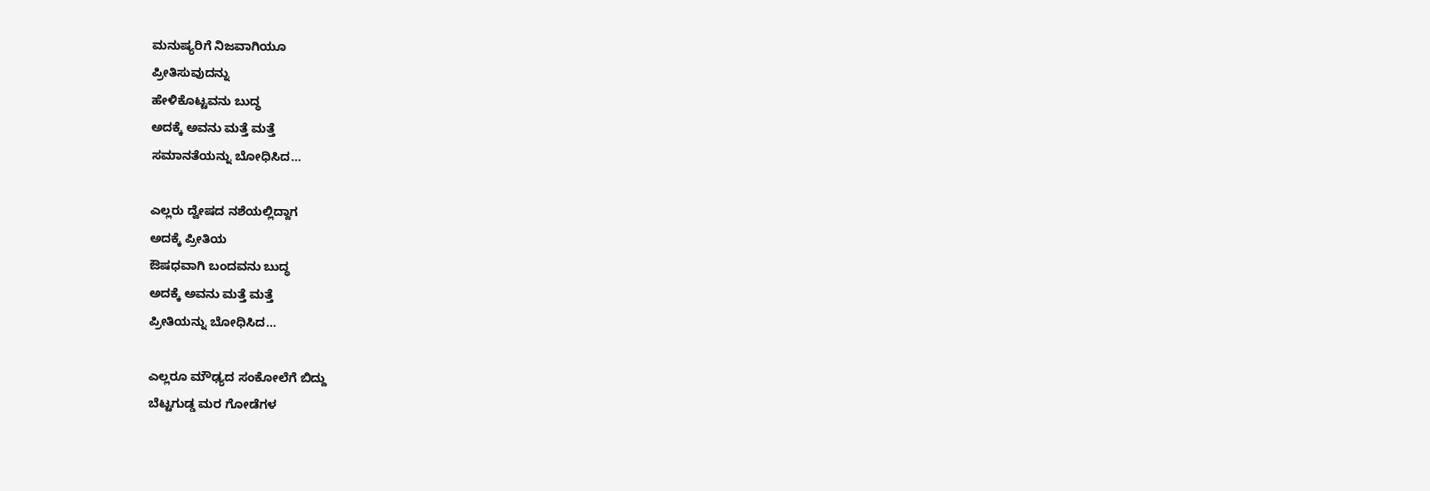ಮನುಷ್ಯರಿಗೆ ನಿಜವಾಗಿಯೂ
ಪ್ರೀತಿಸುವುದನ್ನು
ಹೇಳಿಕೊಟ್ಟವನು ಬುದ್ಧ
ಅದಕ್ಕೆ ಅವನು ಮತ್ತೆ ಮತ್ತೆ
ಸಮಾನತೆಯನ್ನು ಬೋಧಿಸಿದ…

ಎಲ್ಲರು ದ್ವೇಷದ ನಶೆಯಲ್ಲಿದ್ದಾಗ
ಅದಕ್ಕೆ ಪ್ರೀತಿಯ
ಔಷಧವಾಗಿ ಬಂದವನು ಬುದ್ಧ
ಅದಕ್ಕೆ ಅವನು ಮತ್ತೆ ಮತ್ತೆ
ಪ್ರೀತಿಯನ್ನು ಬೋಧಿಸಿದ…

ಎಲ್ಲರೂ ಮೌಢ್ಯದ ಸಂಕೋಲೆಗೆ ಬಿದ್ದು
ಬೆಟ್ಟಗುಡ್ಡ ಮರ ಗೋಡೆಗಳ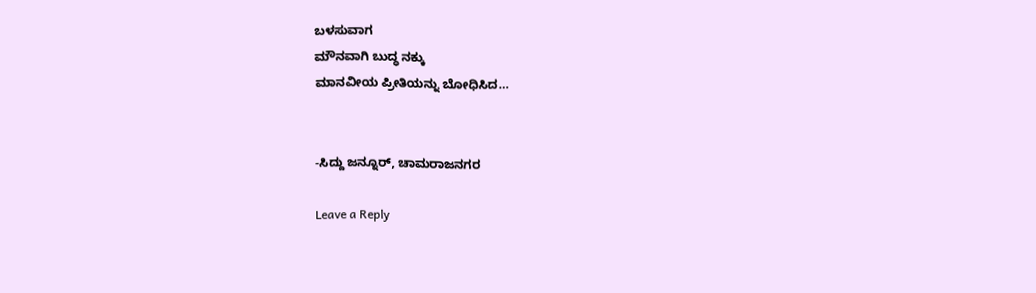ಬಳಸುವಾಗ
ಮೌನವಾಗಿ ಬುದ್ಧ ನಕ್ಕು
ಮಾನವೀಯ ಪ್ರೀತಿಯನ್ನು ಬೋಧಿಸಿದ…


-ಸಿದ್ದು ಜನ್ನೂರ್, ಚಾಮರಾಜನಗರ

Leave a Reply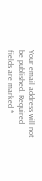Your email address will not be published. Required fields are marked *